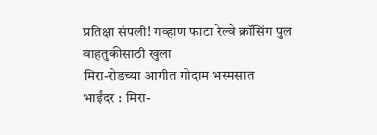प्रतिक्षा संपली! गव्हाण फाटा रेल्वे क्रॉसिंग पुल वाहतुकीसाठी खुला
मिरा-रोडच्या आगीत गोदाम भस्मसात
भाईंदर : मिरा-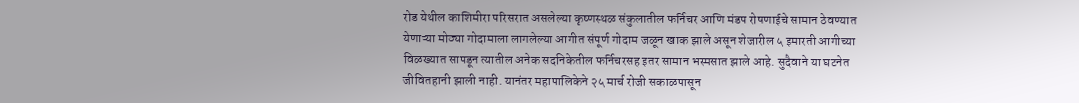रोड येथील काशिमीरा परिसरात असलेल्या कृष्णस्थळ संकुलातील फर्निचर आणि मंडप रोषणाईचे सामान ठेवण्यात येणाऱ्या मोठ्या गोदामाला लागलेल्या आगीत संपूर्ण गोदाम जळून खाक झाले असून शेजारील ५ इमारती आगीच्या विळख्यात सापडून त्यातील अनेक सदनिकेतील फर्निचरसह इतर सामान भस्मसात झाले आहे. सुदैवाने या घटनेत जीवितहानी झाली नाही. यानंतर महापालिकेने २५ मार्च रोजी सकाळपासून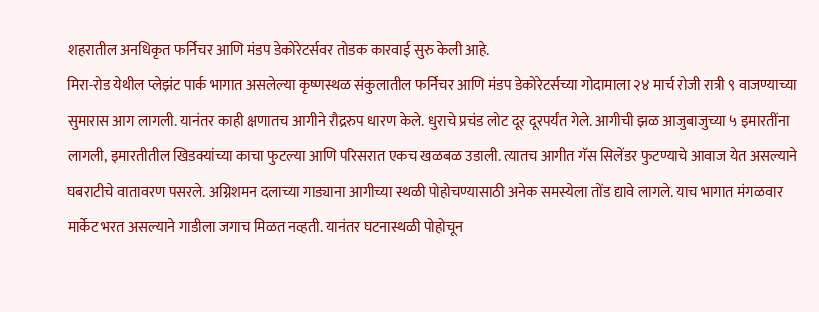शहरातील अनधिकृत फर्निचर आणि मंडप डेकोरेटर्सवर तोडक कारवाई सुरु केली आहे.
मिरा-रोड येथील प्लेझंट पार्क भागात असलेल्या कृष्णस्थळ संकुलातील फर्निचर आणि मंडप डेकोरेटर्सच्या गोदामाला २४ मार्च रोजी रात्री ९ वाजण्याच्या सुमारास आग लागली. यानंतर काही क्षणातच आगीने रौद्ररुप धारण केले. धुराचे प्रचंड लोट दूर दूरपर्यंत गेले. आगीची झळ आजुबाजुच्या ५ इमारतींना लागली, इमारतीतील खिडक्यांच्या काचा फुटल्या आणि परिसरात एकच खळबळ उडाली. त्यातच आगीत गॅस सिलेंडर फुटण्याचे आवाज येत असल्याने घबराटीचे वातावरण पसरले. अग्निशमन दलाच्या गाड्याना आगीच्या स्थळी पोहोचण्यासाठी अनेक समस्येला तोंड द्यावे लागले. याच भागात मंगळवार मार्केट भरत असल्याने गाडीला जगाच मिळत नव्हती. यानंतर घटनास्थळी पोहोचून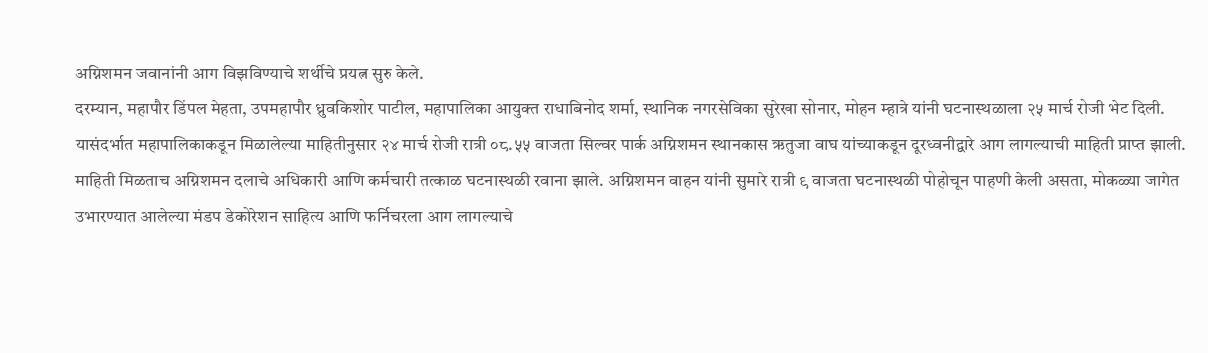अग्निशमन जवानांनी आग विझविण्याचे शर्थीचे प्रयत्न सुरु केले.
दरम्यान, महापौर डिंपल मेहता, उपमहापौर ध्रुवकिशोर पाटील, महापालिका आयुक्त राधाबिनोद शर्मा, स्थानिक नगरसेविका सुरेखा सोनार, मोहन म्हात्रे यांनी घटनास्थळाला २५ मार्च रोजी भेट दिली.
यासंदर्भात महापालिकाकडून मिळालेल्या माहितीनुसार २४ मार्च रोजी रात्री ०८.५५ वाजता सिल्वर पार्क अग्निशमन स्थानकास ऋतुजा वाघ यांच्याकडून दूरध्वनीद्वारे आग लागल्याची माहिती प्राप्त झाली. माहिती मिळताच अग्निशमन दलाचे अधिकारी आणि कर्मचारी तत्काळ घटनास्थळी रवाना झाले. अग्निशमन वाहन यांनी सुमारे रात्री ९ वाजता घटनास्थळी पोहोचून पाहणी केली असता, मोकळ्या जागेत उभारण्यात आलेल्या मंडप डेकोरेशन साहित्य आणि फर्निचरला आग लागल्याचे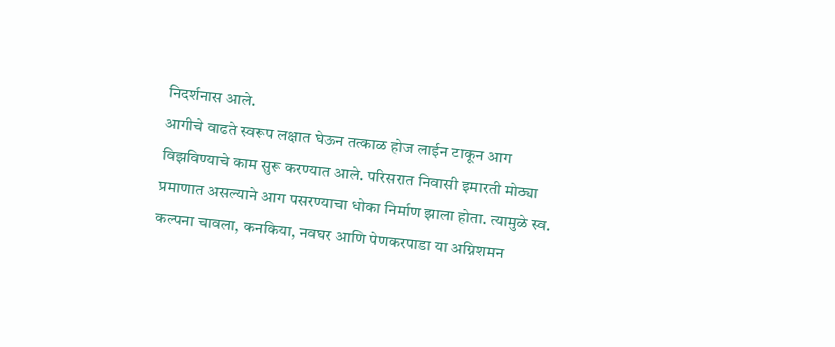निदर्शनास आले.
आगीचे वाढते स्वरूप लक्षात घेऊन तत्काळ होज लाईन टाकून आग विझविण्याचे काम सुरू करण्यात आले. परिसरात निवासी इमारती मोठ्या प्रमाणात असल्याने आग पसरण्याचा धोका निर्माण झाला होता. त्यामुळे स्व. कल्पना चावला, कनकिया, नवघर आणि पेणकरपाडा या अग्निशमन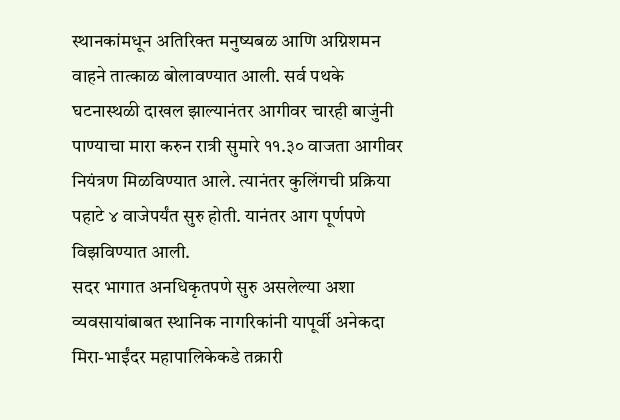स्थानकांमधून अतिरिक्त मनुष्यबळ आणि अग्निशमन वाहने तात्काळ बोलावण्यात आली. सर्व पथके घटनास्थळी दाखल झाल्यानंतर आगीवर चारही बाजुंनी पाण्याचा मारा करुन रात्री सुमारे ११.३० वाजता आगीवर नियंत्रण मिळविण्यात आले. त्यानंतर कुलिंगची प्रक्रिया पहाटे ४ वाजेपर्यंत सुरु होती. यानंतर आग पूर्णपणे विझविण्यात आली.
सदर भागात अनधिकृतपणे सुरु असलेल्या अशा व्यवसायांबाबत स्थानिक नागरिकांनी यापूर्वी अनेकदा मिरा-भाईंदर महापालिकेकडे तक्रारी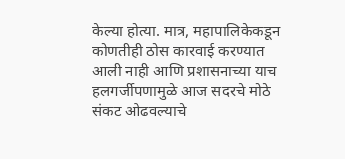केल्या होत्या. मात्र, महापालिकेकडून कोणतीही ठोस कारवाई करण्यात आली नाही आणि प्रशासनाच्या याच हलगर्जीपणामुळे आज सदरचे मोठे संकट ओढवल्याचे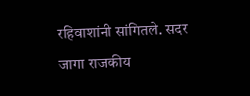रहिवाशांनी सांगितले. सदर जागा राजकीय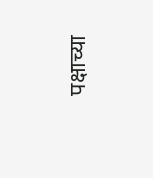पक्षाच्या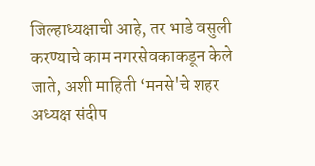जिल्हाध्यक्षाची आहे, तर भाडे वसुली करण्याचे काम नगरसेवकाकडून केले जाते, अशी माहिती ‘मनसे'चे शहर अध्यक्ष संदीप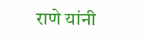राणे यांनी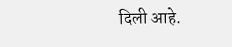दिली आहे.